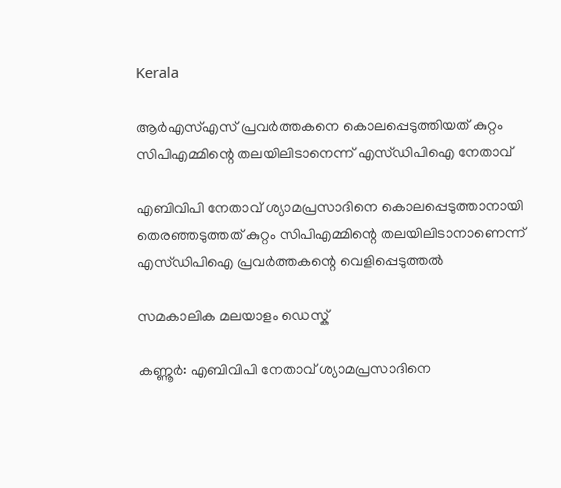Kerala

ആര്‍എസ്എസ് പ്രവര്‍ത്തകനെ കൊലപ്പെടുത്തിയത് കുറ്റം സിപിഎമ്മിന്റെ തലയിലിടാനെന്ന് എസ്ഡിപിഐ നേതാവ്

എബിവിപി നേതാവ് ശ്യാമപ്രസാദിനെ കൊലപ്പെടുത്താനായി തെരഞ്ഞടുത്തത് കുറ്റം സിപിഎമ്മിന്റെ തലയിലിടാനാണെന്ന് എസ്ഡിപിഐ പ്രവര്‍ത്തകന്റെ വെളിപ്പെടുത്തല്‍

സമകാലിക മലയാളം ഡെസ്ക്

കണ്ണൂര്‍: എബിവിപി നേതാവ് ശ്യാമപ്രസാദിനെ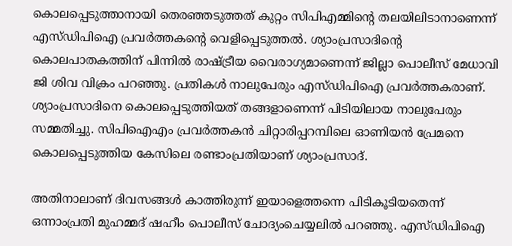കൊലപ്പെടുത്താനായി തെരഞ്ഞടുത്തത് കുറ്റം സിപിഎമ്മിന്റെ തലയിലിടാനാണെന്ന് എസ്ഡിപിഐ പ്രവര്‍ത്തകന്റെ വെളിപ്പെടുത്തല്‍. ശ്യാംപ്രസാദിന്റെ കൊലപാതകത്തിന് പിന്നില്‍ രാഷ്ട്രീയ വൈരാഗ്യമാണെന്ന് ജില്ലാ പൊലീസ് മേധാവി ജി ശിവ വിക്രം പറഞ്ഞു. പ്രതികള്‍ നാലുപേരും എസ്ഡിപിഐ പ്രവര്‍ത്തകരാണ്. ശ്യാംപ്രസാദിനെ കൊലപ്പെടുത്തിയത് തങ്ങളാണെന്ന് പിടിയിലായ നാലുപേരും സമ്മതിച്ചു. സിപിഐഎം പ്രവര്‍ത്തകന്‍ ചിറ്റാരിപ്പറമ്പിലെ ഓണിയന്‍ പ്രേമനെ കൊലപ്പെടുത്തിയ കേസിലെ രണ്ടാംപ്രതിയാണ് ശ്യാംപ്രസാദ്.

അതിനാലാണ് ദിവസങ്ങള്‍ കാത്തിരുന്ന് ഇയാളെത്തന്നെ പിടികൂടിയതെന്ന് ഒന്നാംപ്രതി മുഹമ്മദ് ഷഹീം പൊലീസ് ചോദ്യംചെയ്യലില്‍ പറഞ്ഞു. എസ്ഡിപിഐ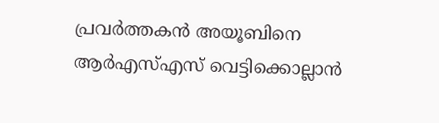പ്രവര്‍ത്തകന്‍ അയൂബിനെ ആര്‍എസ്എസ് വെട്ടിക്കൊല്ലാന്‍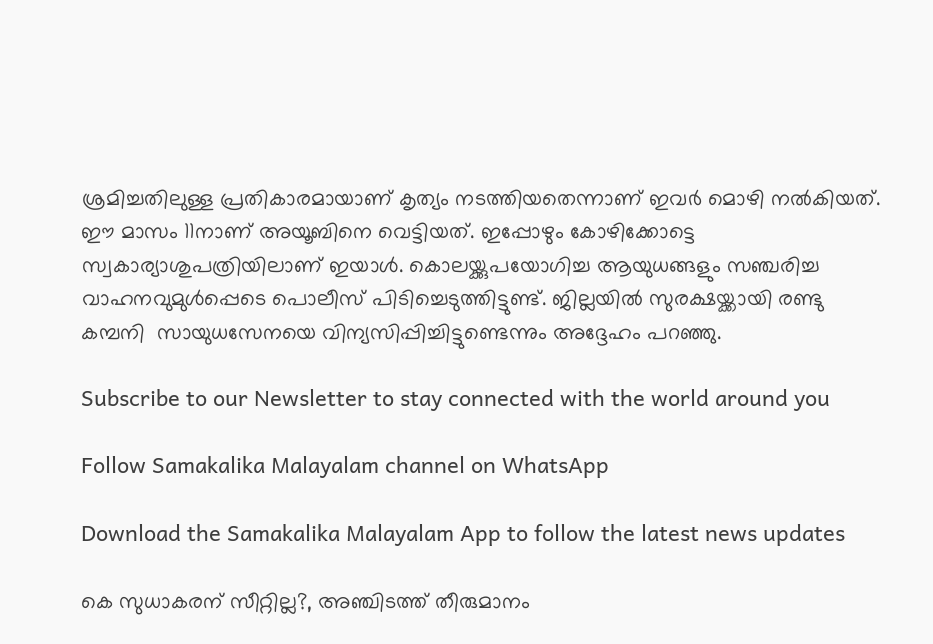ശ്രമിച്ചതിലുള്ള പ്രതികാരമായാണ് കൃത്യം നടത്തിയതെന്നാണ് ഇവര്‍ മൊഴി നല്‍കിയത്. ഈ മാസം 11നാണ് അയൂബിനെ വെട്ടിയത്. ഇപ്പോഴും കോഴിക്കോട്ടെ സ്വകാര്യാശുപത്രിയിലാണ് ഇയാള്‍. കൊലയ്ക്കുപയോഗിച്ച ആയുധങ്ങളും സഞ്ചരിച്ച വാഹനവുമുള്‍പ്പെടെ പൊലീസ് പിടിച്ചെടുത്തിട്ടുണ്ട്. ജില്ലയില്‍ സുരക്ഷയ്ക്കായി രണ്ടു കമ്പനി  സായുധസേനയെ വിന്യസിപ്പിച്ചിട്ടുണ്ടെന്നും അദ്ദേഹം പറഞ്ഞു.

Subscribe to our Newsletter to stay connected with the world around you

Follow Samakalika Malayalam channel on WhatsApp

Download the Samakalika Malayalam App to follow the latest news updates

കെ സുധാകരന് സീറ്റില്ല?, അഞ്ചിടത്ത് തീരുമാനം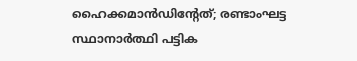ഹൈക്കമാന്‍ഡിന്റേത്; രണ്ടാംഘട്ട സ്ഥാനാര്‍ത്ഥി പട്ടിക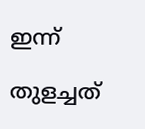ഇന്ന്

തുളച്ചത്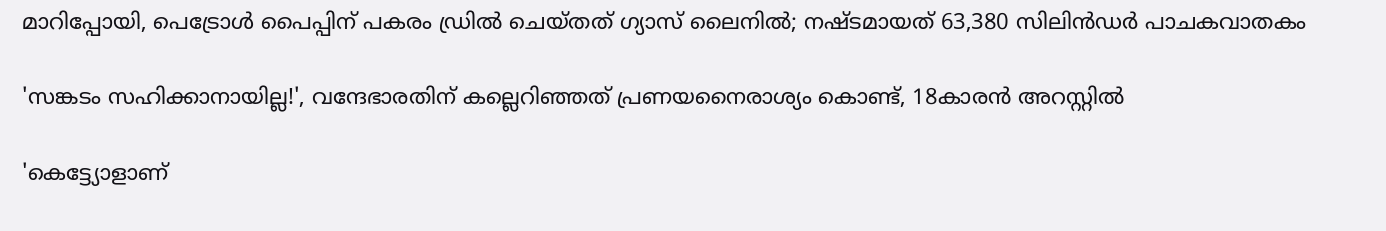മാറിപ്പോയി, പെട്രോൾ പൈപ്പിന് പകരം ഡ്രില്‍ ചെയ്തത് ഗ്യാസ് ലൈനിൽ; നഷ്ടമായത് 63,380 സിലിൻഡര്‍ പാചകവാതകം

'സങ്കടം സഹിക്കാനായില്ല!', വന്ദേഭാരതിന് കല്ലെറിഞ്ഞത് പ്രണയനൈരാശ്യം കൊണ്ട്, 18കാരൻ അറസ്റ്റിൽ

'കെട്ട്യോളാണ്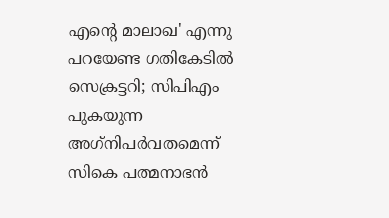എന്റെ മാലാഖ' എന്നു പറയേണ്ട ഗതികേടിൽ സെക്രട്ടറി; സിപിഎം പുകയുന്ന അഗ്‌നിപർവതമെന്ന് സികെ പത്മനാഭൻ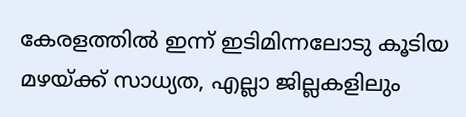കേരളത്തിൽ ഇന്ന് ഇടിമിന്നലോടു കൂടിയ മഴയ്ക്ക് സാധ്യത, എല്ലാ ജില്ലകളിലും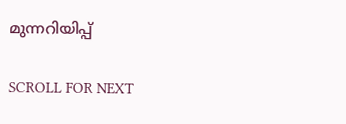മുന്നറിയിപ്പ്

SCROLL FOR NEXT